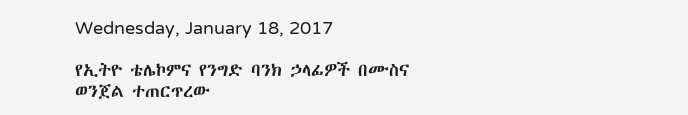Wednesday, January 18, 2017

የኢትዮ ቴሌኮምና የንግድ ባንክ ኃላፊዎች በሙስና ወንጀል ተጠርጥረው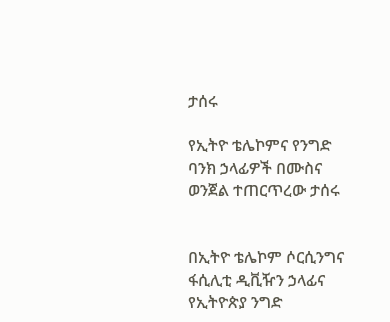ታሰሩ

የኢትዮ ቴሌኮምና የንግድ ባንክ ኃላፊዎች በሙስና ወንጀል ተጠርጥረው ታሰሩ


በኢትዮ ቴሌኮም ሶርሲንግና ፋሲሊቲ ዲቪዥን ኃላፊና የኢትዮጵያ ንግድ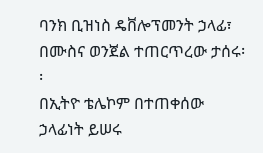ባንክ ቢዝነስ ዴቨሎፕመንት ኃላፊ፣ በሙስና ወንጀል ተጠርጥረው ታሰሩ፡፡
በኢትዮ ቴሌኮም በተጠቀሰው ኃላፊነት ይሠሩ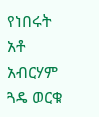የነበሩት አቶ አብርሃም ጓዴ ወርቁ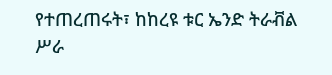የተጠረጠሩት፣ ከከረዩ ቱር ኤንድ ትራቭል ሥራ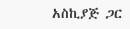አስኪያጅ ጋር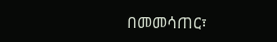በመመሳጠር፣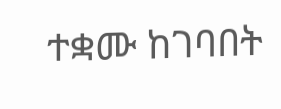ተቋሙ ከገባበት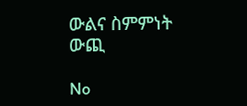ውልና ስምምነት ውጪ

No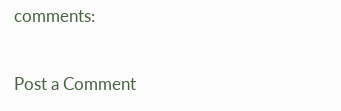comments:

Post a Comment